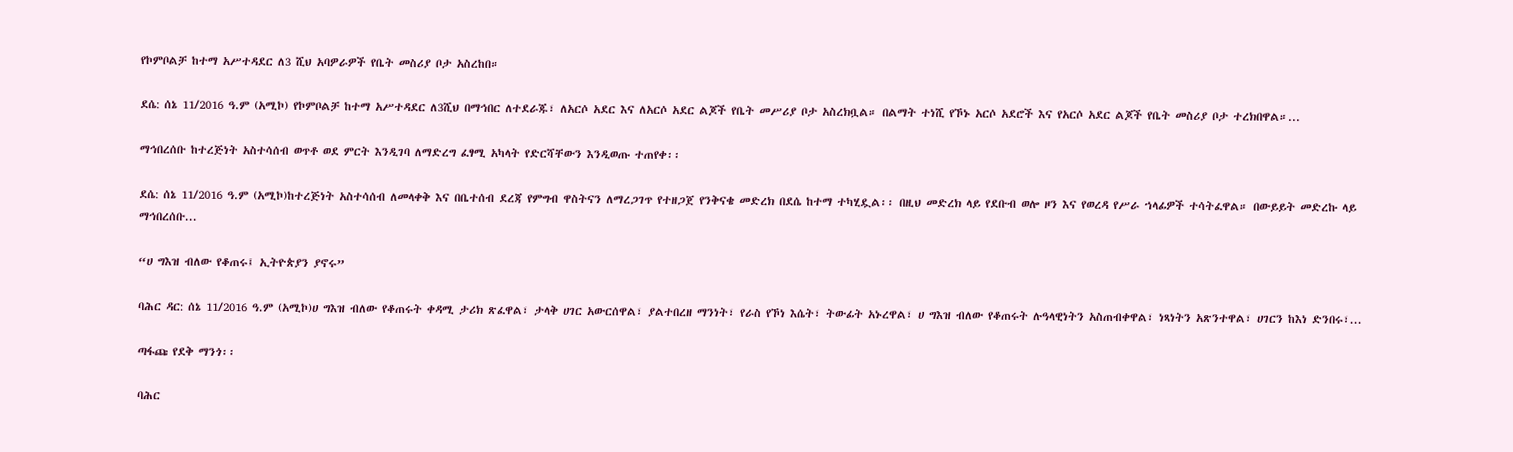የኮምቦልቻ ከተማ አሥተዳደር ለ3 ሺህ አባዎራዎች የቤት መስሪያ ቦታ አስረከበ።

ደሴ: ሰኔ 11/2016 ዓ.ም (አሚኮ) የኮምቦልቻ ከተማ አሥተዳደር ለ3ሺህ በማኅበር ለተደራጁ፣ ለአርሶ አደር እና ለአርሶ አደር ልጆች የቤት መሥሪያ ቦታ አስረክቧል። በልማት ተነሺ የኾኑ አርሶ አደሮች እና የአርሶ አደር ልጆች የቤት መስሪያ ቦታ ተረክበዋል።...

ማኅበረሰቡ ከተረጅነት አስተሳሰብ ወጥቶ ወደ ምርት እንዲገባ ለማድረግ ፈፃሚ አካላት የድርሻቸውን እንዲወጡ ተጠየቀ፡፡

ደሴ: ሰኔ 11/2016 ዓ.ም (አሚኮ)ከተረጅነት አስተሳሰብ ለመላቀቅ እና በቤተሰብ ደረጃ የምግብ ዋስትናን ለማረጋገጥ የተዘጋጀ የንቅናቄ መድረክ በደሴ ከተማ ተካሂዷል፡፡ በዚህ መድረክ ላይ የደቡብ ወሎ ዞን እና የወረዳ የሥራ ኀላፊዎች ተሳትፈዋል። በውይይት መድረኩ ላይ ማኅበረሰቡ...

“ሀ ግእዝ ብለው የቆጠሩ፤ ኢትዮጵያን ያኖሩ”

ባሕር ዳር: ሰኔ 11/2016 ዓ.ም (አሚኮ)ሀ ግእዝ ብለው የቆጠሩት ቀዳሚ ታሪክ ጽፈዋል፣ ታላቅ ሀገር አውርሰዋል፣ ያልተበረዘ ማንነት፣ የራስ የኾነ እሴት፣ ትውፊት አኑረዋል፣ ሀ ግእዝ ብለው የቆጠሩት ሉዓላዊነትን አስጠብቀዋል፣ ነጻነትን አጽንተዋል፣ ሀገርን ከእነ ድንበሩ፣...

ጣፋጩ የደቅ ማንጎ፡፡

ባሕር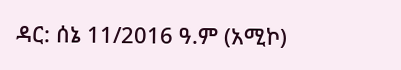ዳር: ሰኔ 11/2016 ዓ.ም (አሚኮ)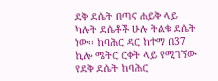ደቅ ደሴት በጣና ሐይቅ ላይ ካሉት ደሴቶች ሁሉ ትልቁ ደሴት ነው፡፡ ከባሕር ዳር ከተማ በ37 ኪሎ ሜትር ርቀት ላይ የሚገኘው የደቅ ደሴት ከባሕር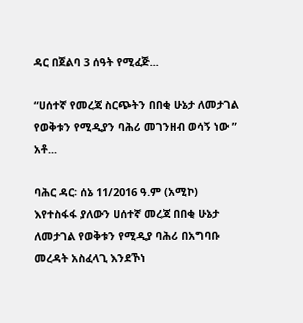ዳር በጀልባ 3 ሰዓት የሚፈጅ...

“ሀሰተኛ የመረጃ ስርጭትን በበቂ ሁኔታ ለመታገል የወቅቱን የሚዲያን ባሕሪ መገንዘብ ወሳኝ ነው ” አቶ...

ባሕር ዳር፡ ሰኔ 11/2016 ዓ.ም (አሚኮ) እየተስፋፋ ያለውን ሀሰተኛ መረጃ በበቂ ሁኔታ ለመታገል የወቅቱን የሚዲያ ባሕሪ በአግባቡ መረዳት አስፈላጊ እንደኾነ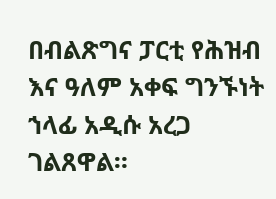በብልጽግና ፓርቲ የሕዝብ እና ዓለም አቀፍ ግንኙነት ኀላፊ አዲሱ አረጋ ገልጸዋል።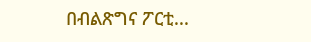በብልጽግና ፖርቲ...